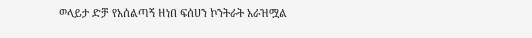ወላይታ ድቻ የአሰልጣኝ ዘነበ ፍሰሀን ኮንትራት አራዝሟል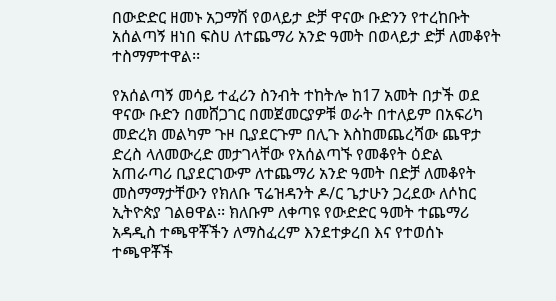በውድድር ዘመኑ አጋማሽ የወላይታ ድቻ ዋናው ቡድንን የተረከቡት አሰልጣኝ ዘነበ ፍስሀ ለተጨማሪ አንድ ዓመት በወላይታ ድቻ ለመቆየት ተስማምተዋል፡፡

የአሰልጣኝ መሳይ ተፈሪን ስንብት ተከትሎ ከ17 አመት በታች ወደ ዋናው ቡድን በመሸጋገር በመጀመርያዎቹ ወራት በተለይም በአፍሪካ መድረክ መልካም ጉዞ ቢያደርጉም በሊጉ እስከመጨረሻው ጨዋታ ድረስ ላለመውረድ መታገላቸው የአሰልጣኙ የመቆየት ዕድል አጠራጣሪ ቢያደርገውም ለተጨማሪ አንድ ዓመት በድቻ ለመቆየት መስማማታቸውን የክለቡ ፕሬዝዳንት ዶ/ር ጌታሁን ጋረደው ለሶከር ኢትዮጵያ ገልፀዋል፡፡ ክለቡም ለቀጣዩ የውድድር ዓመት ተጨማሪ አዳዲስ ተጫዋቾችን ለማስፈረም እንደተቃረበ እና የተወሰኑ ተጫዋቾች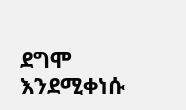ደግሞ እንደሚቀነሱ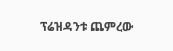ፕሬዝዳንቱ ጨምረው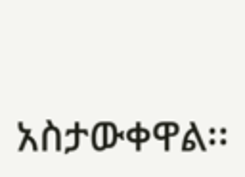አስታውቀዋል፡፡